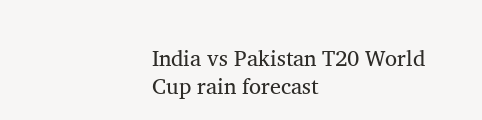India vs Pakistan T20 World Cup rain forecast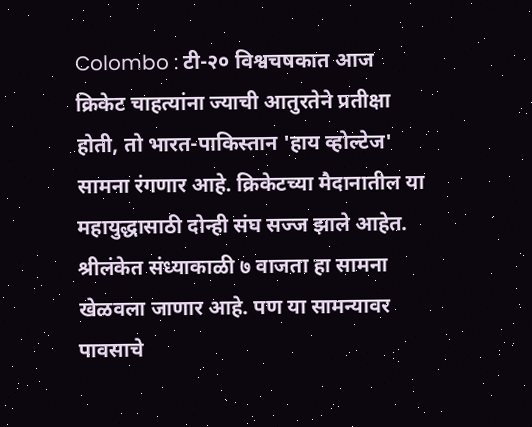Colombo : टी-२० विश्वचषकात आज क्रिकेट चाहत्यांना ज्याची आतुरतेने प्रतीक्षा होती, तो भारत-पाकिस्तान 'हाय व्होल्टेज' सामना रंगणार आहे. क्रिकेटच्या मैदानातील या महायुद्धासाठी दोन्ही संघ सज्ज झाले आहेत. श्रीलंकेत संध्याकाळी ७ वाजता हा सामना खेळवला जाणार आहे. पण या सामन्यावर पावसाचे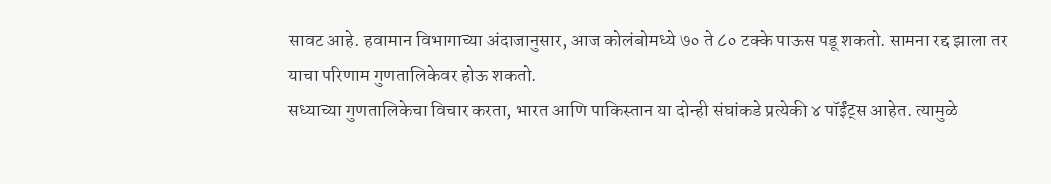सावट आहे. हवामान विभागाच्या अंदाजानुसार, आज कोलंबोमध्ये ७० ते ८० टक्के पाऊस पडू शकतो. सामना रद्द झाला तर याचा परिणाम गुणतालिकेवर होऊ शकतो.
सध्याच्या गुणतालिकेचा विचार करता, भारत आणि पाकिस्तान या दोन्ही संघांकडे प्रत्येकी ४ पॉईंट्स आहेत. त्यामुळे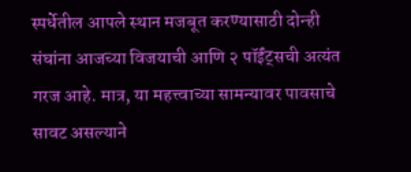स्पर्धेतील आपले स्थान मजबूत करण्यासाठी दोन्ही संघांना आजच्या विजयाची आणि २ पॉईंट्सची अत्यंत गरज आहे. मात्र, या महत्त्वाच्या सामन्यावर पावसाचे सावट असल्याने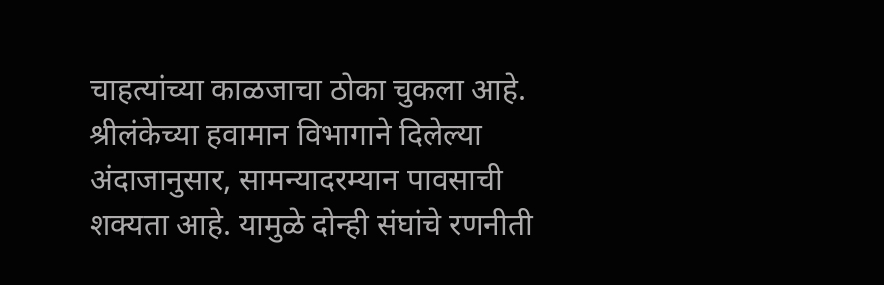चाहत्यांच्या काळजाचा ठोका चुकला आहे. श्रीलंकेच्या हवामान विभागाने दिलेल्या अंदाजानुसार, सामन्यादरम्यान पावसाची शक्यता आहे. यामुळे दोन्ही संघांचे रणनीती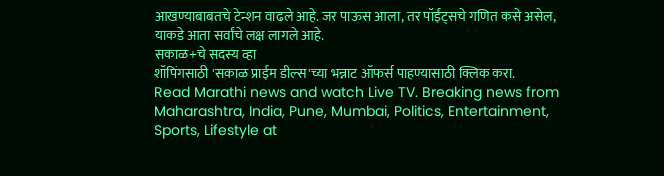आखण्याबाबतचे टेन्शन वाढले आहे. जर पाऊस आला, तर पॉईंट्सचे गणित कसे असेल, याकडे आता सर्वांचे लक्ष लागले आहे.
सकाळ+चे सदस्य व्हा
शॉपिंगसाठी 'सकाळ प्राईम डील्स'च्या भन्नाट ऑफर्स पाहण्यासाठी क्लिक करा.
Read Marathi news and watch Live TV. Breaking news from Maharashtra, India, Pune, Mumbai, Politics, Entertainment, Sports, Lifestyle at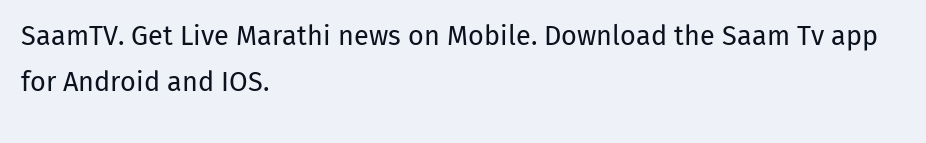SaamTV. Get Live Marathi news on Mobile. Download the Saam Tv app for Android and IOS.